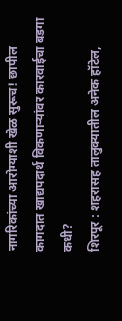नागरिकांच्या आरोग्याशी खेळ सुरूच! छापील कागदात खाद्यपदार्थ विकणाऱ्यांवर कारवाईचा बडगा कधी?
शिरपूर : शहरासह तालुक्यातील अनेक हॉटेल,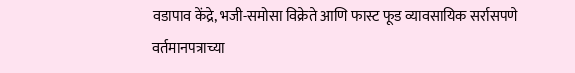वडापाव केंद्रे, भजी-समोसा विक्रेते आणि फास्ट फूड व्यावसायिक सर्रासपणे वर्तमानपत्राच्या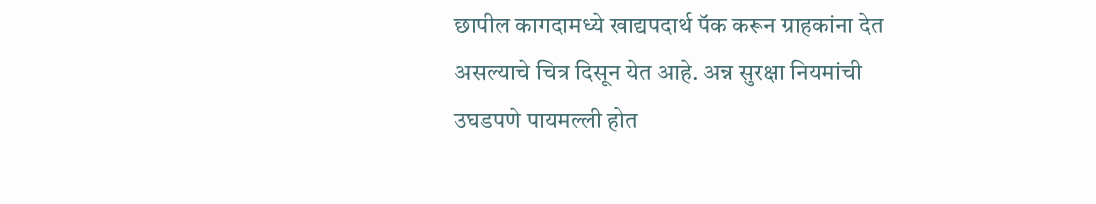छापील कागदामध्ये खाद्यपदार्थ पॅक करून ग्राहकांना देत असल्याचे चित्र दिसून येत आहे. अन्न सुरक्षा नियमांची उघडपणे पायमल्ली होत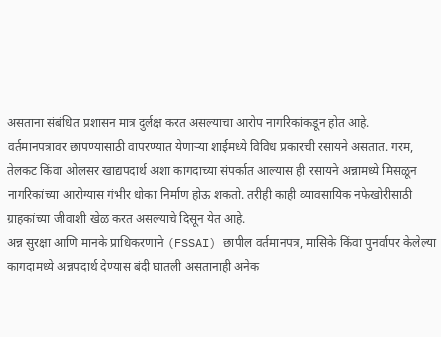असताना संबंधित प्रशासन मात्र दुर्लक्ष करत असल्याचा आरोप नागरिकांकडून होत आहे.
वर्तमानपत्रावर छापण्यासाठी वापरण्यात येणाऱ्या शाईमध्ये विविध प्रकारची रसायने असतात. गरम, तेलकट किंवा ओलसर खाद्यपदार्थ अशा कागदाच्या संपर्कात आल्यास ही रसायने अन्नामध्ये मिसळून नागरिकांच्या आरोग्यास गंभीर धोका निर्माण होऊ शकतो. तरीही काही व्यावसायिक नफेखोरीसाठी ग्राहकांच्या जीवाशी खेळ करत असल्याचे दिसून येत आहे.
अन्न सुरक्षा आणि मानके प्राधिकरणाने (FSSAI) छापील वर्तमानपत्र, मासिके किंवा पुनर्वापर केलेल्या कागदामध्ये अन्नपदार्थ देण्यास बंदी घातली असतानाही अनेक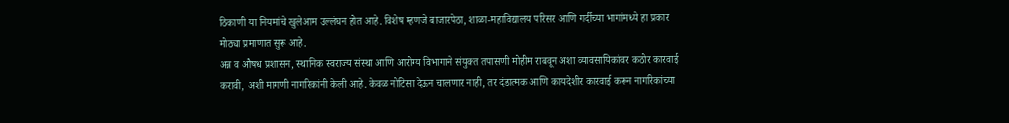ठिकाणी या नियमांचे खुलेआम उल्लंघन होत आहे. विशेष म्हणजे बाजारपेठा, शाळा-महाविद्यालय परिसर आणि गर्दीच्या भागांमध्ये हा प्रकार मोठ्या प्रमाणात सुरू आहे.
अन्न व औषध प्रशासन, स्थानिक स्वराज्य संस्था आणि आरोग्य विभागाने संयुक्त तपासणी मोहीम राबवून अशा व्यावसायिकांवर कठोर कारवाई करावी, अशी मागणी नागरिकांनी केली आहे. केवळ नोटिसा देऊन चालणार नाही, तर दंडात्मक आणि कायदेशीर कारवाई करून नागरिकांच्या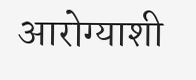आरोग्याशी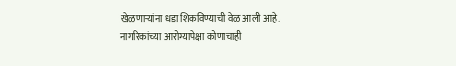खेळणाऱ्यांना धडा शिकविण्याची वेळ आली आहे.
नागरिकांच्या आरोग्यापेक्षा कोणाचाही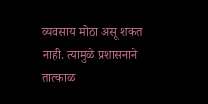व्यवसाय मोठा असू शकत नाही. त्यामुळे प्रशासनाने तात्काळ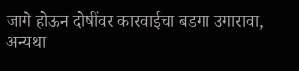जागे होऊन दोषींवर कारवाईचा बडगा उगारावा, अन्यथा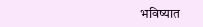भविष्यात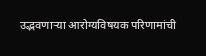उद्भवणाऱ्या आरोग्यविषयक परिणामांची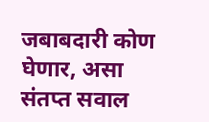जबाबदारी कोण घेणार, असा संतप्त सवाल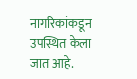नागरिकांकडून उपस्थित केला जात आहे.